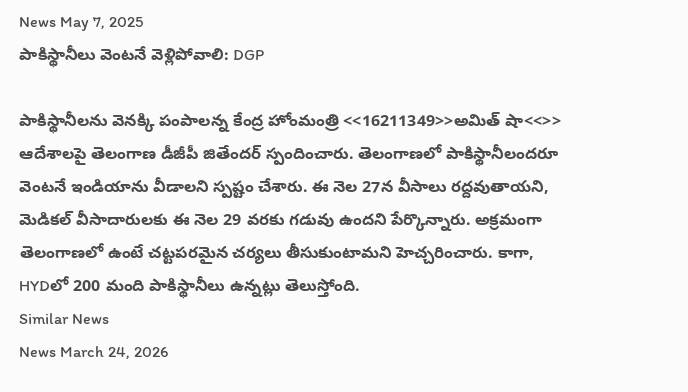News May 7, 2025
పాకిస్థానీలు వెంటనే వెళ్లిపోవాలి: DGP

పాకిస్థానీలను వెనక్కి పంపాలన్న కేంద్ర హోంమంత్రి <<16211349>>అమిత్ షా<<>> ఆదేశాలపై తెలంగాణ డీజీపీ జితేందర్ స్పందించారు. తెలంగాణలో పాకిస్థానీలందరూ వెంటనే ఇండియాను వీడాలని స్పష్టం చేశారు. ఈ నెల 27న వీసాలు రద్దవుతాయని, మెడికల్ వీసాదారులకు ఈ నెల 29 వరకు గడువు ఉందని పేర్కొన్నారు. అక్రమంగా తెలంగాణలో ఉంటే చట్టపరమైన చర్యలు తీసుకుంటామని హెచ్చరించారు. కాగా, HYDలో 200 మంది పాకిస్థానీలు ఉన్నట్లు తెలుస్తోంది.
Similar News
News March 24, 2026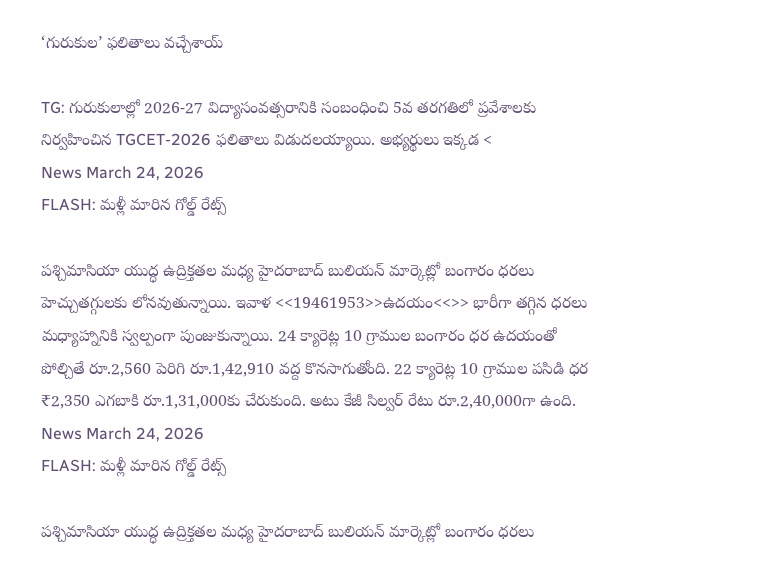‘గురుకుల’ ఫలితాలు వచ్చేశాయ్

TG: గురుకులాల్లో 2026-27 విద్యాసంవత్సరానికి సంబంధించి 5వ తరగతిలో ప్రవేశాలకు నిర్వహించిన TGCET-2026 ఫలితాలు విడుదలయ్యాయి. అభ్యర్థులు ఇక్కడ <
News March 24, 2026
FLASH: మళ్లీ మారిన గోల్డ్ రేట్స్

పశ్చిమాసియా యుద్ధ ఉద్రిక్తతల మధ్య హైదరాబాద్ బులియన్ మార్కెట్లో బంగారం ధరలు హెచ్చుతగ్గులకు లోనవుతున్నాయి. ఇవాళ <<19461953>>ఉదయం<<>> భారీగా తగ్గిన ధరలు మధ్యాహ్నానికి స్వల్పంగా పుంజుకున్నాయి. 24 క్యారెట్ల 10 గ్రాముల బంగారం ధర ఉదయంతో పోల్చితే రూ.2,560 పెరిగి రూ.1,42,910 వద్ద కొనసాగుతోంది. 22 క్యారెట్ల 10 గ్రాముల పసిడి ధర ₹2,350 ఎగబాకి రూ.1,31,000కు చేరుకుంది. అటు కేజీ సిల్వర్ రేటు రూ.2,40,000గా ఉంది.
News March 24, 2026
FLASH: మళ్లీ మారిన గోల్డ్ రేట్స్

పశ్చిమాసియా యుద్ధ ఉద్రిక్తతల మధ్య హైదరాబాద్ బులియన్ మార్కెట్లో బంగారం ధరలు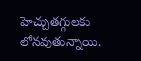హెచ్చుతగ్గులకు లోనవుతున్నాయి.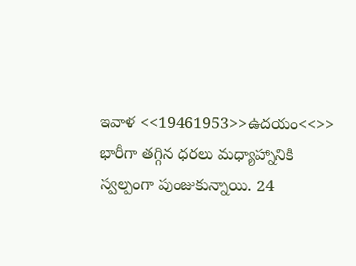ఇవాళ <<19461953>>ఉదయం<<>> భారీగా తగ్గిన ధరలు మధ్యాహ్నానికి స్వల్పంగా పుంజుకున్నాయి. 24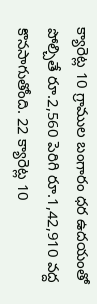క్యారెట్ల 10 గ్రాముల బంగారం ధర ఉదయంతో పోల్చితే రూ.2,560 పెరిగి రూ.1,42,910 వద్ద కొనసాగుతోంది. 22 క్యారెట్ల 10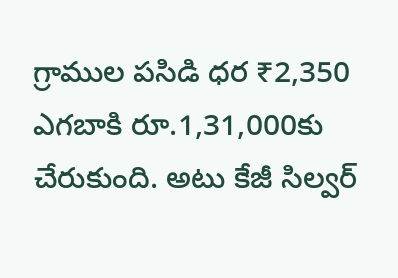గ్రాముల పసిడి ధర ₹2,350 ఎగబాకి రూ.1,31,000కు చేరుకుంది. అటు కేజీ సిల్వర్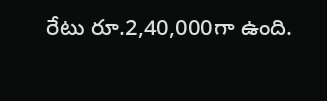రేటు రూ.2,40,000గా ఉంది.